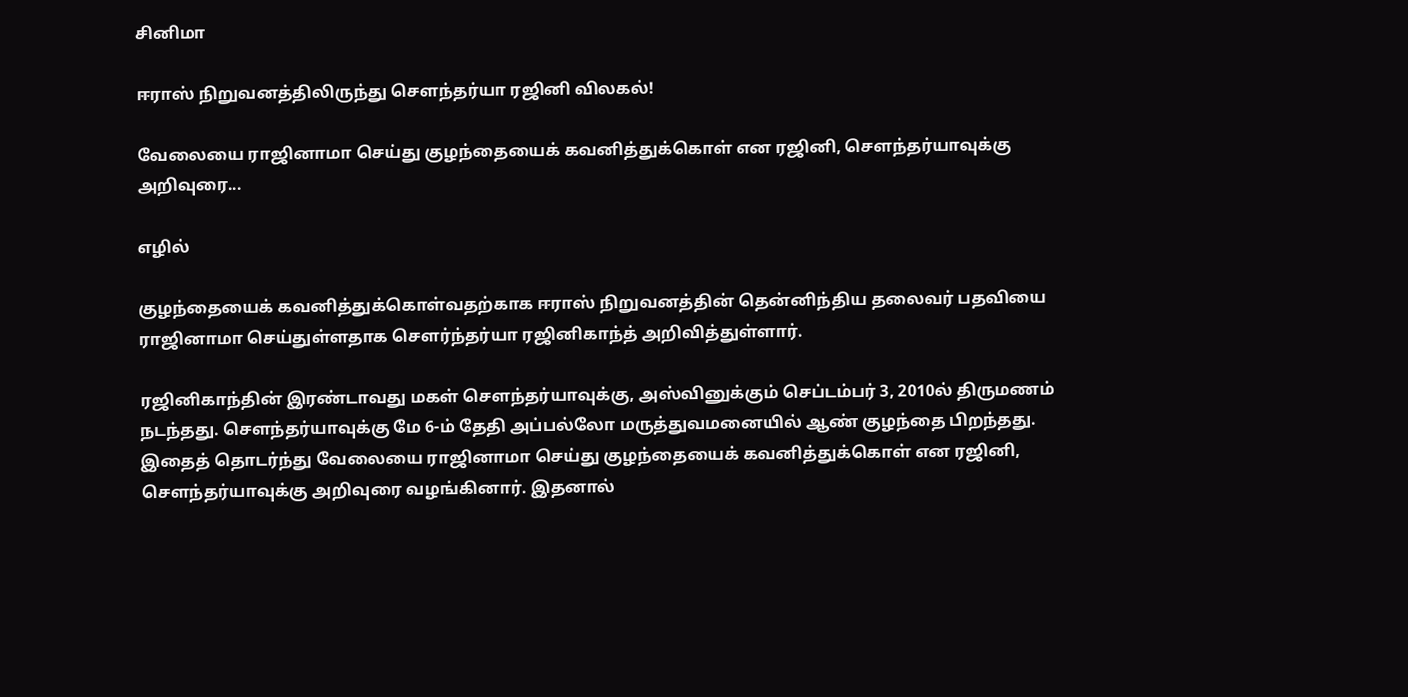சினிமா

ஈராஸ் நிறுவனத்திலிருந்து செளந்தர்யா ரஜினி விலகல்!

வேலையை ராஜினாமா செய்து குழந்தையைக் கவனித்துக்கொள் என ரஜினி, செளந்தர்யாவுக்கு அறிவுரை...

எழில்

குழந்தையைக் கவனித்துக்கொள்வதற்காக ஈராஸ் நிறுவனத்தின் தென்னிந்திய தலைவர் பதவியை ராஜினாமா செய்துள்ளதாக செளர்ந்தர்யா ரஜினிகாந்த் அறிவித்துள்ளார்.

ரஜினிகாந்தின் இரண்டாவது மகள் செளந்தர்யாவுக்கு, அஸ்வினுக்கும் செப்டம்பர் 3, 2010ல் திருமணம் நடந்தது. செளந்தர்யாவுக்கு மே 6-ம் தேதி அப்பல்லோ மருத்துவமனையில் ஆண் குழந்தை பிறந்தது. இதைத் தொடர்ந்து வேலையை ராஜினாமா செய்து குழந்தையைக் கவனித்துக்கொள் என ரஜினி, செளந்தர்யாவுக்கு அறிவுரை வழங்கினார். இதனால்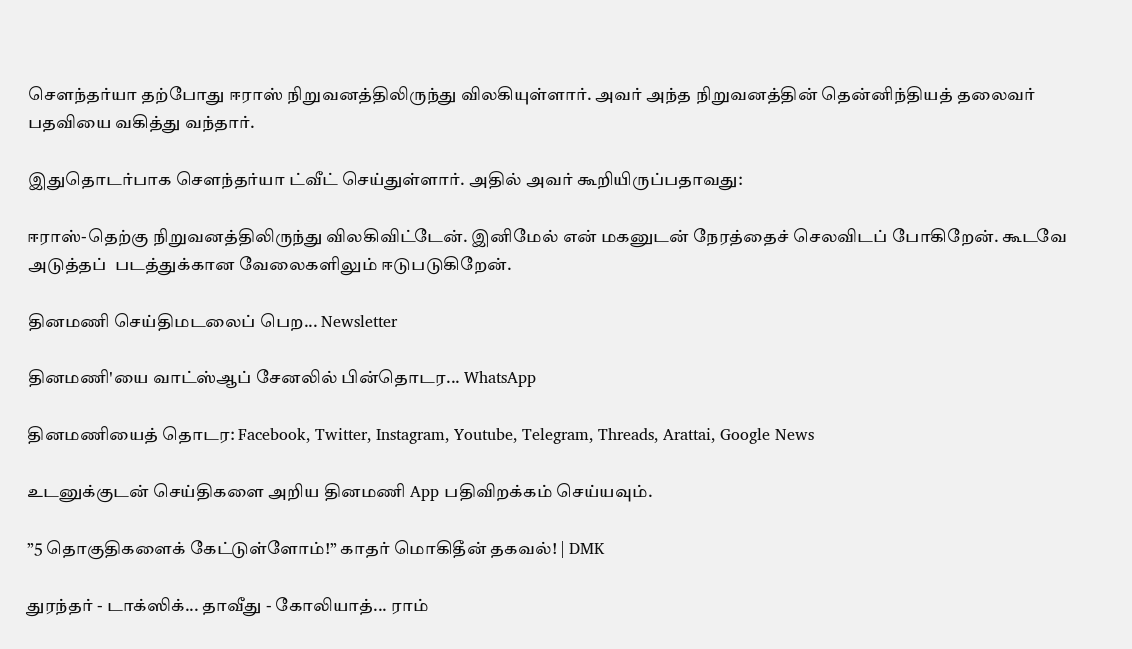செளந்தர்யா தற்போது ஈராஸ் நிறுவனத்திலிருந்து விலகியுள்ளார். அவர் அந்த நிறுவனத்தின் தென்னிந்தியத் தலைவர் பதவியை வகித்து வந்தார்.

இதுதொடர்பாக செளந்தர்யா ட்வீட் செய்துள்ளார். அதில் அவர் கூறியிருப்பதாவது:

ஈராஸ்-தெற்கு நிறுவனத்திலிருந்து விலகிவிட்டேன். இனிமேல் என் மகனுடன் நேரத்தைச் செலவிடப் போகிறேன். கூடவே அடுத்தப்  படத்துக்கான வேலைகளிலும் ஈடுபடுகிறேன்.

தினமணி செய்திமடலைப் பெற... Newsletter

தினமணி'யை வாட்ஸ்ஆப் சேனலில் பின்தொடர... WhatsApp

தினமணியைத் தொடர: Facebook, Twitter, Instagram, Youtube, Telegram, Threads, Arattai, Google News

உடனுக்குடன் செய்திகளை அறிய தினமணி App பதிவிறக்கம் செய்யவும்.

”5 தொகுதிகளைக் கேட்டுள்ளோம்!” காதர் மொகிதீன் தகவல்! | DMK

துரந்தர் - டாக்ஸிக்... தாவீது - கோலியாத்... ராம்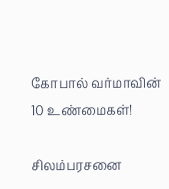கோபால் வர்மாவின் 10 உண்மைகள்!

சிலம்பரசனை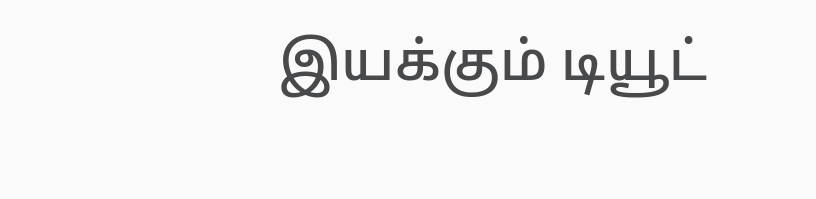இயக்கும் டியூட்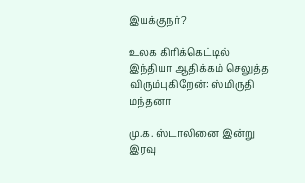இயக்குநர்?

உலக கிரிக்கெட்டில் இந்தியா ஆதிக்கம் செலுத்த விரும்புகிறேன்: ஸ்மிருதி மந்தனா

மு.க. ஸ்டாலினை இன்று இரவு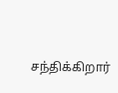சந்திக்கிறார்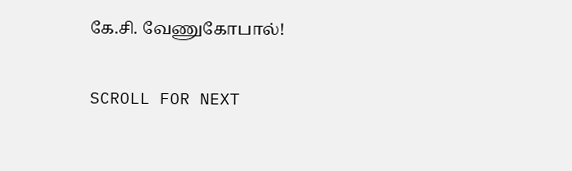கே.சி. வேணுகோபால்!

SCROLL FOR NEXT